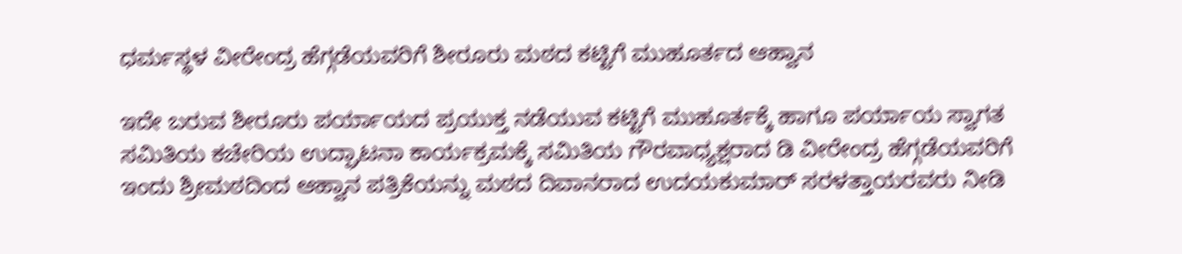ಧರ್ಮಸ್ಥಳ ವೀರೇಂದ್ರ ಹೆಗ್ಗಡೆಯವರಿಗೆ ಶೀರೂರು ಮಠದ ಕಟ್ಟಿಗೆ ಮುಹೂರ್ತದ ಆಹ್ವಾನ

ಇದೇ ಬರುವ ಶೀರೂರು ಪರ್ಯಾಯದ ಪ್ರಯುಕ್ತ ನಡೆಯುವ ಕಟ್ಟಿಗೆ ಮುಹೂರ್ತಕ್ಕೆ ಹಾಗೂ ಪರ್ಯಾಯ ಸ್ವಾಗತ ಸಮಿತಿಯ ಕಚೇರಿಯ ಉದ್ಘಾಟನಾ ಕಾರ್ಯಕ್ರಮಕ್ಕೆ ಸಮಿತಿಯ ಗೌರವಾಧ್ಯಕ್ಷರಾದ ಡಿ ವೀರೇಂದ್ರ ಹೆಗ್ಗಡೆಯವರಿಗೆ ಇಂದು ಶ್ರೀಮಠದಿಂದ ಆಹ್ವಾನ ಪತ್ರಿಕೆಯನ್ನು ಮಠದ ದಿವಾನರಾದ ಉದಯಕುಮಾರ್ ಸರಳತ್ತಾಯರವರು ನೀಡಿ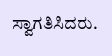ಸ್ವಾಗತಿಸಿದರು.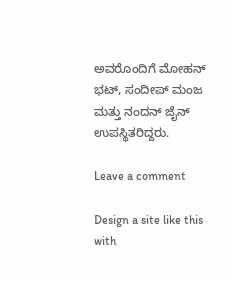ಅವರೊಂದಿಗೆ ಮೋಹನ್ ಭಟ್, ಸಂದೀಪ್ ಮಂಜ ಮತ್ತು ನಂದನ್ ಜೈನ್ ಉಪಸ್ಥಿತರಿದ್ದರು.

Leave a comment

Design a site like this with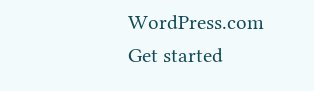WordPress.com
Get started